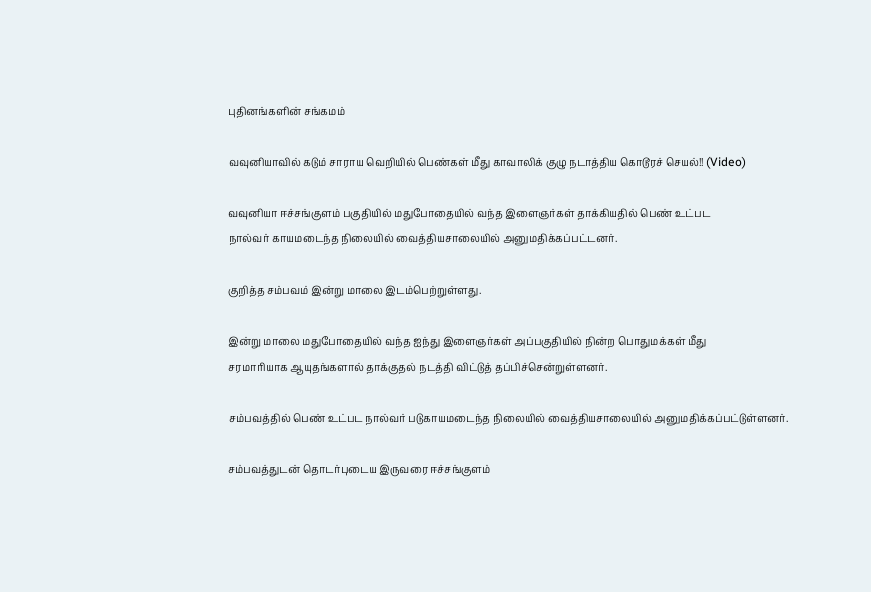புதினங்களின் சங்கமம்

வவுனியாவில் கடும் சாராய வெறியில் பெண்கள் மீது காவாலிக் குழு நடாத்திய கொடூரச் செயல்!! (Video)

வவுனியா ஈச்சங்குளம் பகுதியில் மதுபோதையில் வந்த இளைஞர்கள் தாக்கியதில் பெண் உட்பட
நால்வர் காயமடைந்த நிலையில் வைத்தியசாலையில் அனுமதிக்கப்பட்டனர்.

குறித்த சம்பவம் இன்று மாலை இடம்பெற்றுள்ளது.

இன்று மாலை மதுபோதையில் வந்த ஐந்து இளைஞர்கள் அப்பகுதியில் நின்ற பொதுமக்கள் மீது
சரமாரியாக ஆயுதங்களால் தாக்குதல் நடத்தி விட்டுத் தப்பிச்சென்றுள்ளனர்.

சம்பவத்தில் பெண் உட்பட நால்வர் படுகாயமடைந்த நிலையில் வைத்தியசாலையில் அனுமதிக்கப்பட்டுள்ளனர்.

சம்பவத்துடன் தொடர்புடைய இருவரை ஈச்சங்குளம்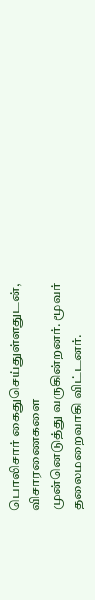பொலிசார் கைதுசெய்துள்ளதுடன், விசாரணைகளை
முன்னெடுத்து வருகின்றனர். மூவர் தலைமறைவாகி விட்டனர்.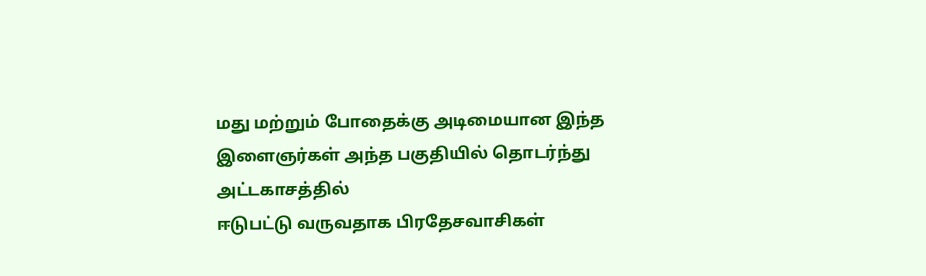மது மற்றும் போதைக்கு அடிமையான இந்த இளைஞர்கள் அந்த பகுதியில் தொடர்ந்து அட்டகாசத்தில்
ஈடுபட்டு வருவதாக பிரதேசவாசிகள்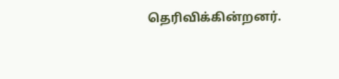தெரிவிக்கின்றனர்.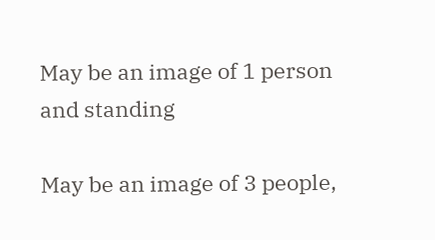May be an image of 1 person and standing

May be an image of 3 people,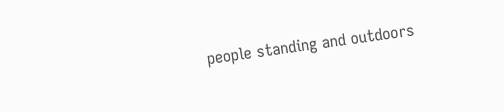people standing and outdoors